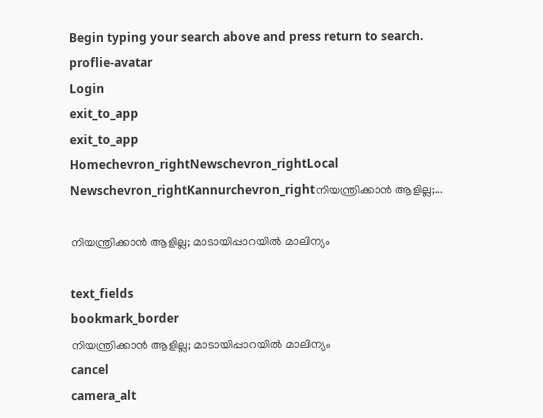Begin typing your search above and press return to search.
proflie-avatar
Login
exit_to_app
exit_to_app
Homechevron_rightNewschevron_rightLocal Newschevron_rightKannurchevron_rightനിയന്ത്രിക്കാൻ ആളില്ല;...

നിയന്ത്രിക്കാൻ ആളില്ല; മാടായിപ്പാറയിൽ മാലിന്യം

text_fields
bookmark_border
നിയന്ത്രിക്കാൻ ആളില്ല; മാടായിപ്പാറയിൽ മാലിന്യം
cancel
camera_alt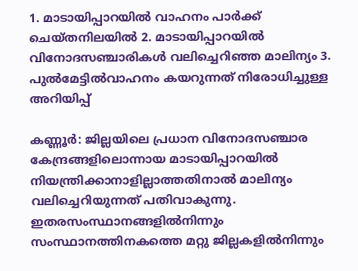1. മാടായിപ്പാറയിൽ വാഹനം പാർക്ക് ചെയ്തനിലയിൽ 2. മാടായിപ്പാറയിൽ വിനോദസഞ്ചാരികൾ വലിച്ചെറിഞ്ഞ മാലിന്യം 3. പുൽമേട്ടിൽവാഹനം കയറുന്നത് നിരോധിച്ചുള്ള അറിയിപ്പ്

കണ്ണൂർ: ജില്ലയിലെ പ്രധാന വിനോദസഞ്ചാര കേന്ദ്രങ്ങളിലൊന്നായ മാടായിപ്പാറയിൽ നിയന്ത്രിക്കാനാളില്ലാത്തതിനാൽ മാലിന്യം വലിച്ചെറിയുന്നത് പതിവാകുന്നു. ഇതരസംസ്ഥാനങ്ങളിൽനിന്നും സംസ്ഥാനത്തിനകത്തെ മറ്റു ജില്ലകളിൽനിന്നും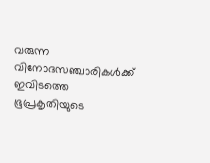വരുന്ന വിനോദസഞ്ചാരികൾക്ക് ഇവിടത്തെ ഭൂപ്രകൃതിയുടെ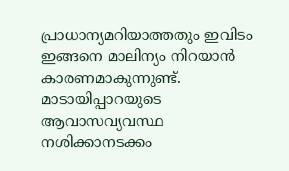പ്രാധാന്യമറിയാത്തതും ഇവിടം ഇങ്ങനെ മാലിന്യം നിറയാൻ കാരണമാകുന്നുണ്ട്. മാടായിപ്പാറയുടെ ആവാസവ്യവസ്ഥ നശിക്കാനടക്കം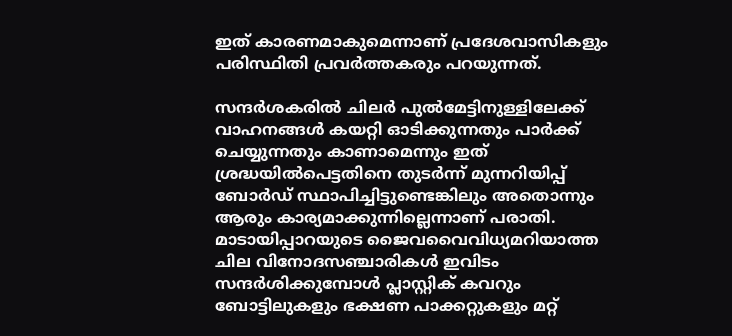ഇത് കാരണമാകുമെന്നാണ് പ്രദേശവാസികളും പരിസ്ഥിതി പ്രവർത്തകരും പറയുന്നത്.

സന്ദർശകരിൽ ചിലർ പുൽമേട്ടിനുള്ളിലേക്ക് വാഹനങ്ങൾ കയറ്റി ഓടിക്കുന്നതും പാർക്ക് ചെയ്യുന്നതും കാണാമെന്നും ഇത് ശ്രദ്ധയിൽപെട്ടതിനെ തുടർന്ന് മുന്നറിയിപ്പ് ബോർഡ് സ്ഥാപിച്ചിട്ടുണ്ടെങ്കിലും അതൊന്നും ആരും കാര്യമാക്കുന്നില്ലെന്നാണ് പരാതി. മാടായിപ്പാറയുടെ ജൈവവൈവിധ്യമറിയാത്ത ചില വിനോദസഞ്ചാരികൾ ഇവിടം സന്ദർശിക്കുമ്പോൾ പ്ലാസ്റ്റിക് കവറും ബോട്ടിലുകളും ഭക്ഷണ പാക്കറ്റുകളും മറ്റ്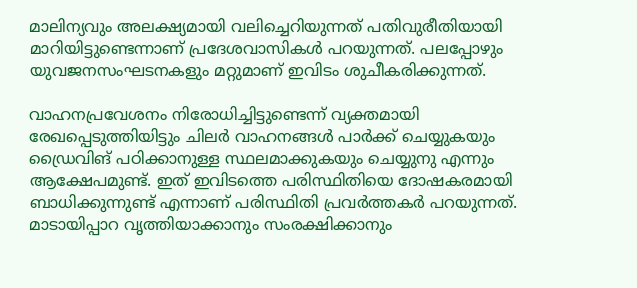മാലിന്യവും അലക്ഷ്യമായി വലിച്ചെറിയുന്നത് പതിവുരീതിയായി മാറിയിട്ടുണ്ടെന്നാണ് പ്രദേശവാസികൾ പറയുന്നത്. പലപ്പോഴും യുവജനസംഘടനകളും മറ്റുമാണ് ഇവിടം ശുചീകരിക്കുന്നത്.

വാഹനപ്രവേശനം നിരോധിച്ചിട്ടുണ്ടെന്ന് വ്യക്തമായി രേഖപ്പെടുത്തിയിട്ടും ചിലർ വാഹനങ്ങൾ പാർക്ക് ചെയ്യുകയും ഡ്രൈവിങ് പഠിക്കാനുള്ള സ്ഥലമാക്കുകയും ചെയ്യുനു എന്നും ആക്ഷേപമുണ്ട്. ഇത് ഇവിടത്തെ പരിസ്ഥിതിയെ ദോഷകരമായി ബാധിക്കുന്നുണ്ട് എന്നാണ് പരിസ്ഥിതി പ്രവർത്തകർ പറയുന്നത്. മാടായിപ്പാറ വൃത്തിയാക്കാനും സംരക്ഷിക്കാനും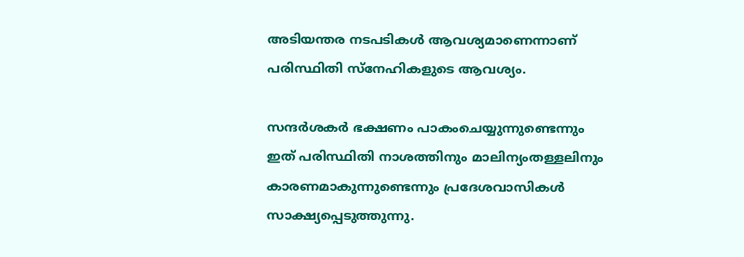അടിയന്തര നടപടികൾ ആവശ്യമാണെന്നാണ് പരിസ്ഥിതി സ്നേഹികളുടെ ആവശ്യം.

സന്ദർശകർ ഭക്ഷണം പാകംചെയ്യുന്നുണ്ടെന്നും ഇത് പരിസ്ഥിതി നാശത്തിനും മാലിന്യംതള്ളലിനും കാരണമാകുന്നുണ്ടെന്നും പ്രദേശവാസികൾ സാക്ഷ്യപ്പെടുത്തുന്നു.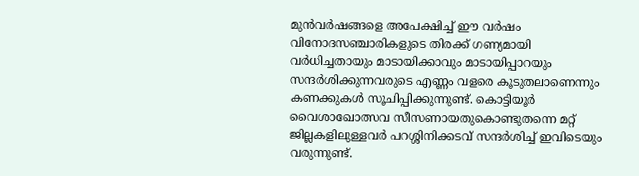മുൻവർഷങ്ങളെ അപേക്ഷിച്ച് ഈ വർഷം വിനോദസഞ്ചാരികളുടെ തിരക്ക് ഗണ്യമായി വർധിച്ചതായും മാടായിക്കാവും മാടായിപ്പാറയും സന്ദർശിക്കുന്നവരുടെ എണ്ണം വളരെ കൂടുതലാണെന്നും കണക്കുകൾ സൂചിപ്പിക്കുന്നുണ്ട്. കൊട്ടിയൂർ വൈശാഖോത്സവ സീസണായതുകൊണ്ടുതന്നെ മറ്റ് ജില്ലകളിലുള്ളവർ പറശ്ശിനിക്കടവ് സന്ദർശിച്ച് ഇവിടെയും വരുന്നുണ്ട്.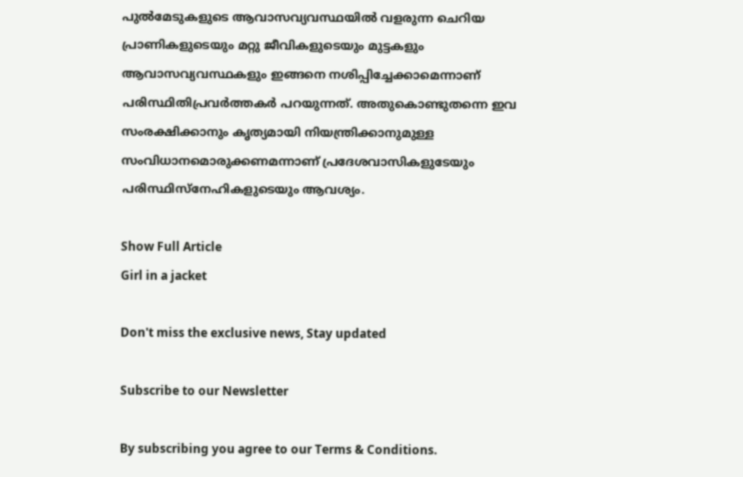പുൽമേടുകളുടെ ആവാസവ്യവസ്ഥയിൽ വളരുന്ന ചെറിയ പ്രാണികളുടെയും മറ്റു ജീവികളുടെയും മുട്ടകളും ആവാസവ്യവസ്ഥകളും ഇങ്ങനെ നശിപ്പിച്ചേക്കാമെന്നാണ് പരിസ്ഥിതിപ്രവർത്തകർ പറയുന്നത്. അതുകൊണ്ടുതന്നെ ഇവ സംരക്ഷിക്കാനും കൃത്യമായി നിയന്ത്രിക്കാനുമുള്ള സംവിധാനമൊരുക്കണമന്നാണ് പ്രദേശവാസികളുടേയും പരിസ്ഥിസ്നേഹികളുടെയും ആവശ്യം.

Show Full Article
Girl in a jacket

Don't miss the exclusive news, Stay updated

Subscribe to our Newsletter

By subscribing you agree to our Terms & Conditions.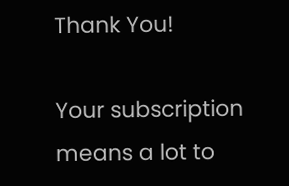Thank You!

Your subscription means a lot to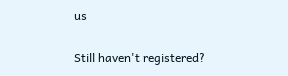us

Still haven't registered?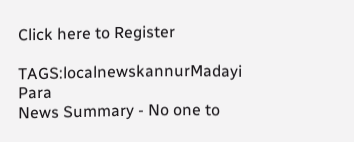Click here to Register

TAGS:localnewskannurMadayi Para
News Summary - No one to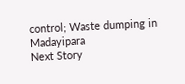control; Waste dumping in Madayipara
Next Story